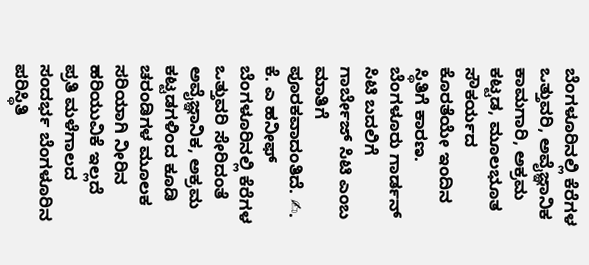ಬೆಂಗಳೂರಿನಲ್ಲಿ ಕೆರೆಗಳ ಒತ್ತುವರಿ, ಅವೈಜ್ಞಾನಿಕ ಕಾಮಗಾರಿ, ಅಕ್ರಮ ಕಟ್ಟಡ, ಮೂಲಭೂತ ಸೌಕರ್ಯದ ಕೊರತೆಯೇ ಇಂದಿನ ಸ್ಥಿತಿಗೆ ಕಾರಣ.
ಬೆಂಗಳೂರು ಗಾರ್ಡನ್ ಸಿಟಿ ಬದಲಿಗೆ ಗಾರ್ಬೇಜ್ ಸಿಟಿ ಎಂಬ ಮಾತಿಗೆ ಪೂರಕವಾದಂತಿದೆ. ✍. ಕೆ. ಎ ಹನೀಫ್ ಬೆಂಗಳೂರಿನಲ್ಲಿ ಕೆರೆಗಳ ಒತ್ತುವರಿ ಸೇರಿದಂತೆ ಅವೈಜ್ಞಾನಿಕ, ಅಕ್ರಮ ಕಟ್ಟಡಗಳಿಂದ ಕೂಡಿ ಚರಂಡಿಗಳ ಮೂಲಕ ಸರಿಯಾಗಿ ನೀರಿನ ಹರಿಯುವಿಕೆ ಇಲ್ಲದೆ ಪ್ರತಿ ಮಳೆಗಾಲದ ಸಂದರ್ಭ ಬೆಂಗಳೂರಿನ ಪರಿಸ್ಥಿತಿ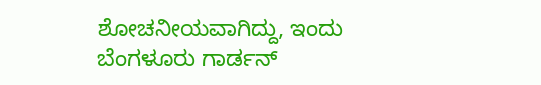ಶೋಚನೀಯವಾಗಿದ್ದು, ಇಂದು ಬೆಂಗಳೂರು ಗಾರ್ಡನ್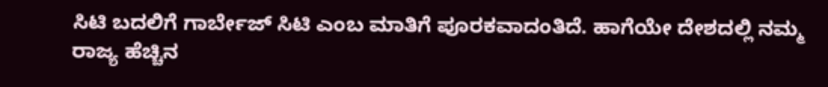ಸಿಟಿ ಬದಲಿಗೆ ಗಾರ್ಬೇಜ್ ಸಿಟಿ ಎಂಬ ಮಾತಿಗೆ ಪೂರಕವಾದಂತಿದೆ. ಹಾಗೆಯೇ ದೇಶದಲ್ಲಿ ನಮ್ಮ ರಾಜ್ಯ ಹೆಚ್ಚಿನ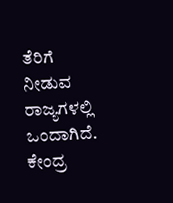ತೆರಿಗೆ ನೀಡುವ ರಾಜ್ಯಗಳಲ್ಲಿ ಒಂದಾಗಿದೆ. ಕೇಂದ್ರ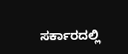ಸರ್ಕಾರದಲ್ಲಿ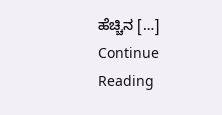ಹೆಚ್ಚಿನ […]
Continue Reading